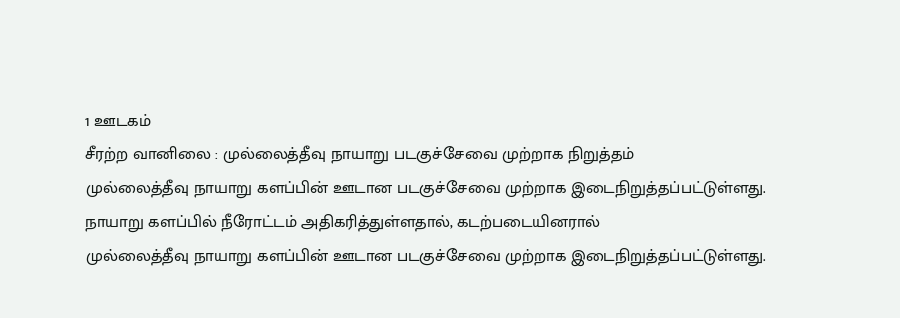1 ஊடகம்
சீரற்ற வானிலை : முல்லைத்தீவு நாயாறு படகுச்சேவை முற்றாக நிறுத்தம்
முல்லைத்தீவு நாயாறு களப்பின் ஊடான படகுச்சேவை முற்றாக இடைநிறுத்தப்பட்டுள்ளது. நாயாறு களப்பில் நீரோட்டம் அதிகரித்துள்ளதால், கடற்படையினரால்
முல்லைத்தீவு நாயாறு களப்பின் ஊடான படகுச்சேவை முற்றாக இடைநிறுத்தப்பட்டுள்ளது.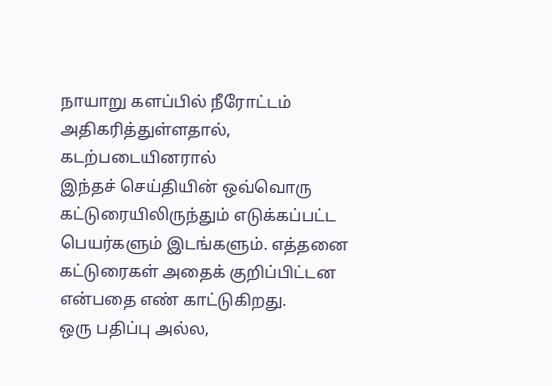நாயாறு களப்பில் நீரோட்டம் அதிகரித்துள்ளதால், கடற்படையினரால்
இந்தச் செய்தியின் ஒவ்வொரு கட்டுரையிலிருந்தும் எடுக்கப்பட்ட பெயர்களும் இடங்களும். எத்தனை கட்டுரைகள் அதைக் குறிப்பிட்டன என்பதை எண் காட்டுகிறது.
ஒரு பதிப்பு அல்ல,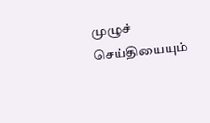முழுச் செய்தியையும்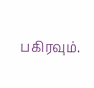பகிரவும்.